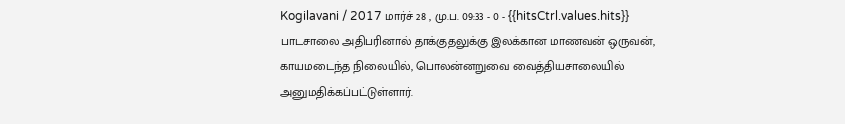Kogilavani / 2017 மார்ச் 28 , மு.ப. 09:33 - 0 - {{hitsCtrl.values.hits}}
பாடசாலை அதிபரினால் தாக்குதலுக்கு இலக்கான மாணவன் ஒருவன், காயமடைந்த நிலையில், பொலன்னறுவை வைத்தியசாலையில் அனுமதிக்கப்பட்டுள்ளார்.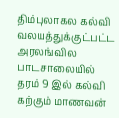திம்புலாகல கல்வி வலயத்துக்குட்பட்ட அரலங்வில பாடசாலையில் தரம் 9 இல் கல்வி கற்கும் மாணவன்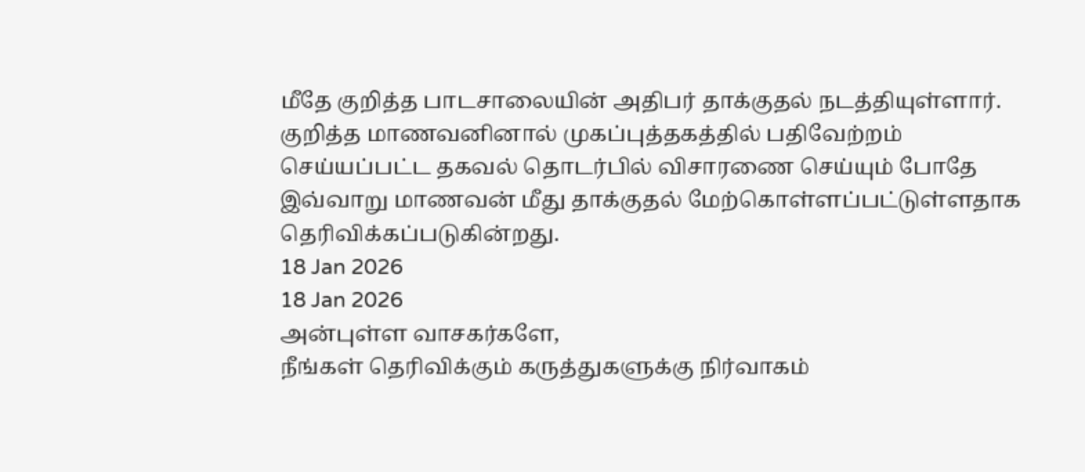மீதே குறித்த பாடசாலையின் அதிபர் தாக்குதல் நடத்தியுள்ளார்.
குறித்த மாணவனினால் முகப்புத்தகத்தில் பதிவேற்றம் செய்யப்பட்ட தகவல் தொடர்பில் விசாரணை செய்யும் போதே இவ்வாறு மாணவன் மீது தாக்குதல் மேற்கொள்ளப்பட்டுள்ளதாக தெரிவிக்கப்படுகின்றது.
18 Jan 2026
18 Jan 2026
அன்புள்ள வாசகர்களே,
நீங்கள் தெரிவிக்கும் கருத்துகளுக்கு நிர்வாகம்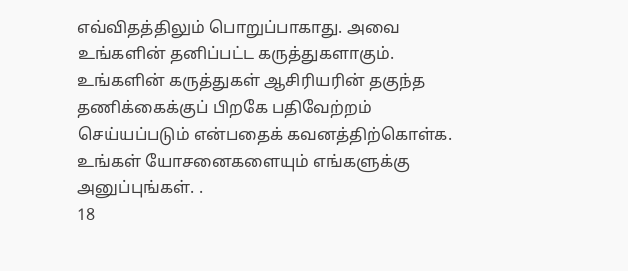எவ்விதத்திலும் பொறுப்பாகாது. அவை உங்களின் தனிப்பட்ட கருத்துகளாகும். உங்களின் கருத்துகள் ஆசிரியரின் தகுந்த தணிக்கைக்குப் பிறகே பதிவேற்றம் செய்யப்படும் என்பதைக் கவனத்திற்கொள்க. உங்கள் யோசனைகளையும் எங்களுக்கு அனுப்புங்கள். .
18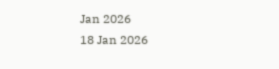Jan 2026
18 Jan 2026